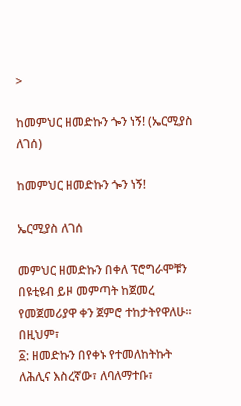>

ከመምህር ዘመድኩን ጐን ነኝ! (ኤርሚያስ ለገሰ)

ከመምህር ዘመድኩን ጐን ነኝ!

ኤርሚያስ ለገሰ

መምህር ዘመድኩን በቀለ ፕሮግራሞቹን በዩቲዩብ ይዞ መምጣት ከጀመረ የመጀመሪያዋ ቀን ጀምሮ ተከታትየዋለሁ። በዚህም፣
፩: ዘመድኩን በየቀኑ የተመለከትኩት ለሕሊና እስረኛው፣ ለባለማተቡ፣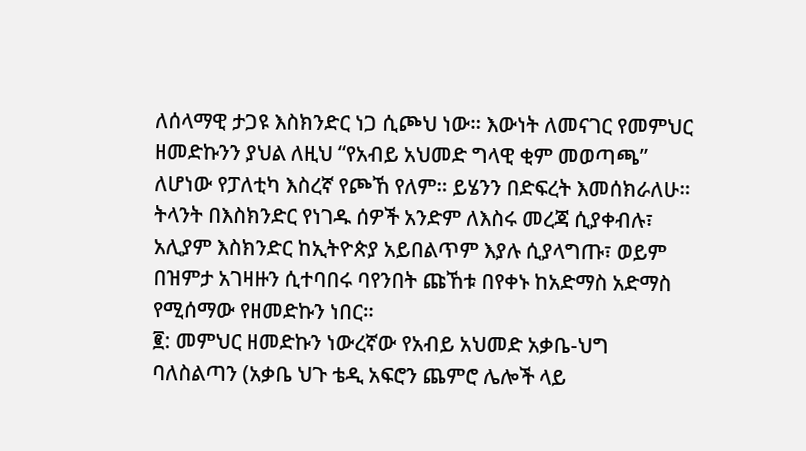ለሰላማዊ ታጋዩ እስክንድር ነጋ ሲጮህ ነው። እውነት ለመናገር የመምህር ዘመድኩንን ያህል ለዚህ “የአብይ አህመድ ግላዊ ቂም መወጣጫ” ለሆነው የፓለቲካ እስረኛ የጮኸ የለም። ይሄንን በድፍረት እመሰክራለሁ። ትላንት በእስክንድር የነገዱ ሰዎች አንድም ለእስሩ መረጃ ሲያቀብሉ፣ አሊያም እስክንድር ከኢትዮጵያ አይበልጥም እያሉ ሲያላግጡ፣ ወይም በዝምታ አገዛዙን ሲተባበሩ ባየንበት ጩኸቱ በየቀኑ ከአድማስ አድማስ የሚሰማው የዘመድኩን ነበር።
፪: መምህር ዘመድኩን ነውረኛው የአብይ አህመድ አቃቤ-ህግ ባለስልጣን (አቃቤ ህጉ ቴዲ አፍሮን ጨምሮ ሌሎች ላይ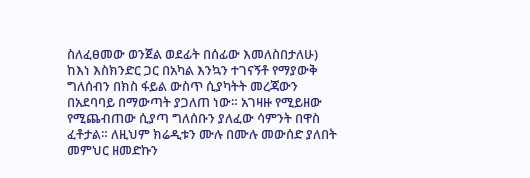ስለፈፀመው ወንጀል ወደፊት በሰፊው እመለስበታለሁ)  ከእነ እስክንድር ጋር በአካል እንኳን ተገናኝቶ የማያውቅ ግለሰብን በክስ ፋይል ውስጥ ሲያካትት መረጃውን በአደባባይ በማውጣት ያጋለጠ ነው። አገዛዙ የሚይዘው የሚጨብጠው ሲያጣ ግለሰቡን ያለፈው ሳምንት በዋስ ፈቶታል። ለዚህም ክሬዲቱን ሙሉ በሙሉ መውሰድ ያለበት መምህር ዘመድኩን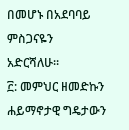በመሆኑ በአደባባይ ምስጋናዬን አድርሻለሁ።
፫: መምህር ዘመድኩን ሐይማኖታዊ ግዴታውን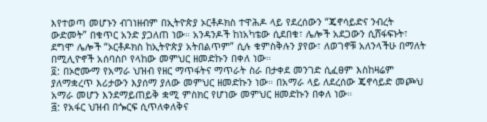እየተወጣ መሆኑን ብገነዘብም በኢትዮጵያ ኦርቶዶክስ ተዋሕዶ ላይ የደረሰውን “ጄኖሳይድና ንብረት ውድመት” በቁጥር አንድ ያጋለጠ ነው። አንዳንዶች ከነአካቴው ሲደበቁ፣ ሌሎች አደጋውን ሲሸፋፍኑት፣ ደግሞ ሌሎች “ኦርቶዶክስ ከኢትዮጵያ አትበልጥም” ሲሉ ቁምስቅሉን ያየው፣ ለወገኖቹ አለንላችሁ በማለት በሚሊዮኖች አሰባስቦ የላከው መምህር ዘመድኩን በቀለ ነው።
፬: በኦሮሙማ የአማራ ህዝብ የዘር ማጥፋትና ማጥራት ስራ በታቀደ መንገድ ሲፈፀም እስከዛሬም ያለማቋረጥ እሪታውን እያሰማ ያለው መምህር ዘመድኩን ነው። በአማራ ላይ ለደረሰው ጄኖሳይድ መጮህ አማራ መሆን እንደማይጠይቅ ቋሚ ምስክር የሆነው መምህር ዘመድኩን በቀለ ነው።
፭: የአፋር ህዝብ በጐርፍ ሲጥለቀለቅና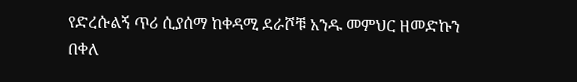የድረሱልኝ ጥሪ ሲያሰማ ከቀዳሚ ደራሾቹ አንዱ መምህር ዘመድኩን በቀለ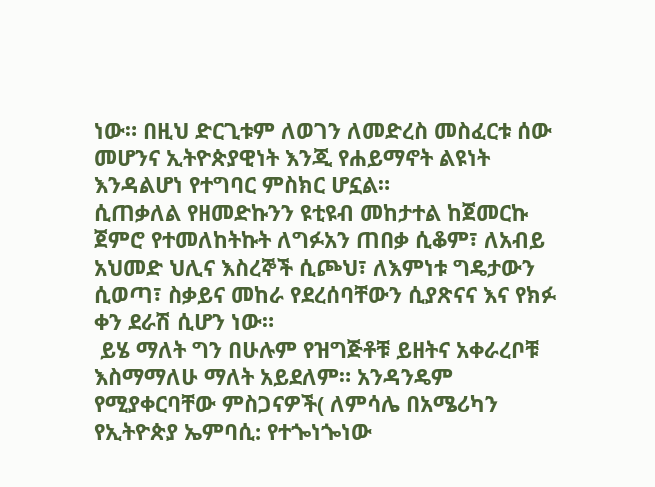ነው። በዚህ ድርጊቱም ለወገን ለመድረስ መስፈርቱ ሰው መሆንና ኢትዮጵያዊነት እንጂ የሐይማኖት ልዩነት እንዳልሆነ የተግባር ምስክር ሆኗል።
ሲጠቃለል የዘመድኩንን ዩቲዩብ መከታተል ከጀመርኩ ጀምሮ የተመለከትኩት ለግፉአን ጠበቃ ሲቆም፣ ለአብይ አህመድ ህሊና እስረኞች ሲጮህ፣ ለእምነቱ ግዴታውን ሲወጣ፣ ስቃይና መከራ የደረሰባቸውን ሲያጽናና እና የክፉ ቀን ደራሽ ሲሆን ነው።
 ይሄ ማለት ግን በሁሉም የዝግጅቶቹ ይዘትና አቀራረቦቹ እስማማለሁ ማለት አይደለም። አንዳንዴም የሚያቀርባቸው ምስጋናዎች( ለምሳሌ በአሜሪካን የኢትዮጵያ ኤምባሲ: የተጐነጐነው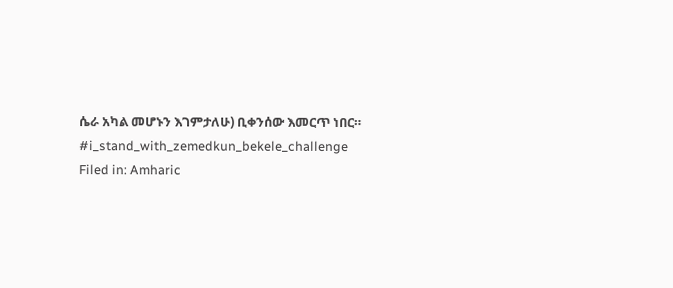ሴራ አካል መሆኑን እገምታለሁ) ቢቀንሰው እመርጥ ነበር።
#i_stand_with_zemedkun_bekele_challenge
Filed in: Amharic